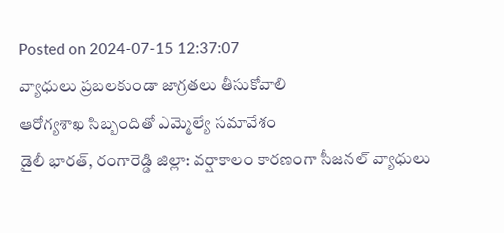Posted on 2024-07-15 12:37:07
వ్యాధులు ప్రబలకుండా జాగ్రతలు తీసుకోవాలి
ఆరోగ్యశాఖ సిబ్బందితో ఎమ్మెల్యే సమావేశం
డైలీ భారత్, రంగారెడ్డి జిల్లా: వర్షాకాలం కారణంగా సీజనల్ వ్యాధులు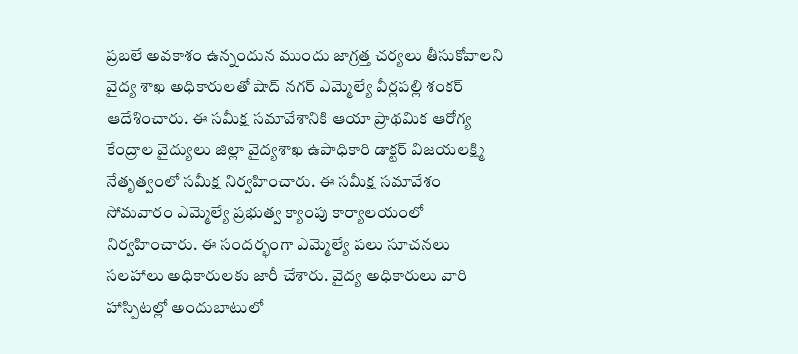ప్రబలే అవకాశం ఉన్నందున ముందు జాగ్రత్త చర్యలు తీసుకోవాలని వైద్య శాఖ అధికారులతో షాద్ నగర్ ఎమ్మెల్యే వీర్లపల్లి శంకర్ ఆదేశించారు. ఈ సమీక్ష సమావేశానికి ఆయా ప్రాథమిక ఆరోగ్య కేంద్రాల వైద్యులు జిల్లా వైద్యశాఖ ఉపాధికారి డాక్టర్ విజయలక్ష్మి నేతృత్వంలో సమీక్ష నిర్వహించారు. ఈ సమీక్ష సమావేశం సోమవారం ఎమ్మెల్యే ప్రభుత్వ క్యాంపు కార్యాలయంలో నిర్వహించారు. ఈ సందర్భంగా ఎమ్మెల్యే పలు సూచనలు సలహాలు అధికారులకు జారీ చేశారు. వైద్య అధికారులు వారి హాస్పిటల్లో అందుబాటులో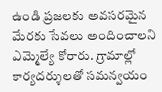ఉండి ప్రజలకు అవసరమైన మేరకు సేవలు అందించాలని ఎమ్మెల్యే కోరారు. గ్రామాల్లో కార్యదర్శులతో సమన్వయం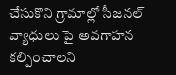చేసుకొని గ్రామాల్లో సీజనల్ వ్యాధులు పై అవగాహన కల్పించాలని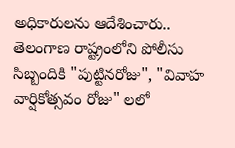అధికారులను ఆదేశించారు..
తెలంగాణ రాష్ట్రంలోని పోలీసు సిబ్బందికి "పుట్టినరోజు", "వివాహ వార్షికోత్సవం రోజు" లలో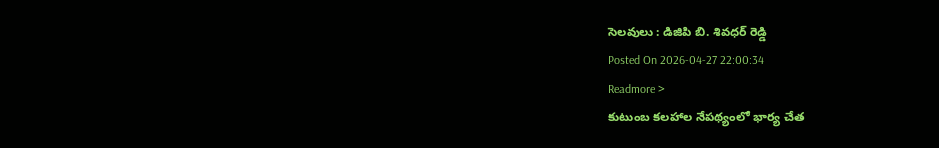సెలవులు : డిజిపి బి. శివధర్ రెడ్డి
Posted On 2026-04-27 22:00:34
Readmore >
కుటుంబ కలహాల నేపథ్యంలో భార్య చేత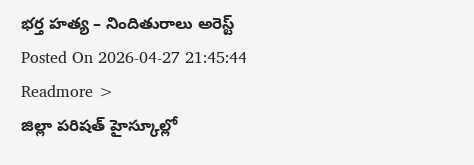భర్త హత్య – నిందితురాలు అరెస్ట్
Posted On 2026-04-27 21:45:44
Readmore >
జిల్లా పరిషత్ హైస్కూల్లో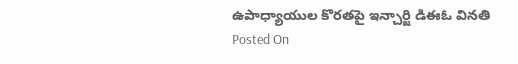ఉపాధ్యాయుల కొరతపై ఇన్చార్జి డిఈఓ వినతి
Posted On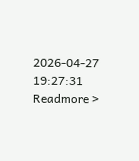2026-04-27 19:27:31
Readmore >